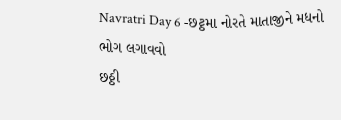Navratri Day 6 -છટ્ઠમા નોરતે માતાજીને મધનો ભોગ લગાવવો
છઠ્ઠી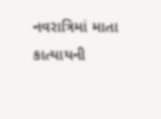નવરાત્રિમાં માતા કાત્યાયની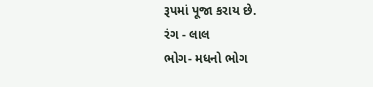રૂપમાં પૂજા કરાય છે.
રંગ - લાલ
ભોગ- મધનો ભોગ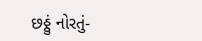છઠ્ઠું નોરતું-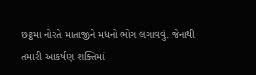છટ્ઠમા નોરતે માતાજીને મધનો ભોગ લગાવવું. જેનાથી તમારી આકર્ષણ શક્તિમાં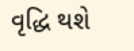વૃદ્ધિ થશે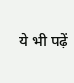ये भी पढ़ें